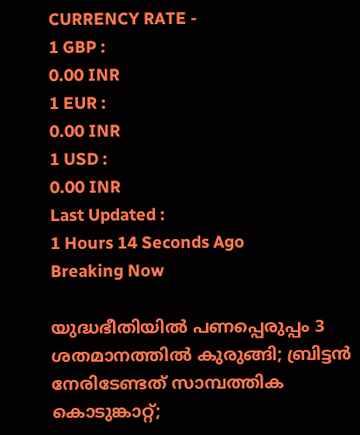CURRENCY RATE -
1 GBP :
0.00 INR
1 EUR :
0.00 INR
1 USD :
0.00 INR
Last Updated :
1 Hours 14 Seconds Ago
Breaking Now

യുദ്ധഭീതിയില്‍ പണപ്പെരുപ്പം 3 ശതമാനത്തില്‍ കുരുങ്ങി; ബ്രിട്ടന്‍ നേരിടേണ്ടത് സാമ്പത്തിക കൊടുങ്കാറ്റ്;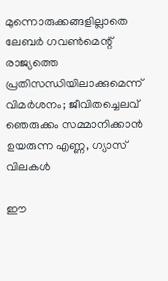മുന്നൊരുക്കങ്ങളില്ലാതെ ലേബര്‍ ഗവണ്‍മെന്റ് രാജ്യത്തെ പ്രതിസന്ധിയിലാക്കുമെന്ന് വിമര്‍ശനം; ജീവിതച്ചെലവ് ഞെരുക്കം സമ്മാനിക്കാന്‍ ഉയരുന്ന എണ്ണ, ഗ്യാസ് വിലകള്‍

ഈ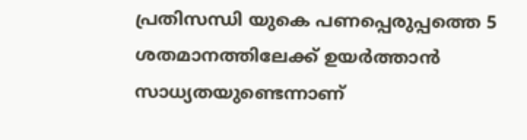പ്രതിസന്ധി യുകെ പണപ്പെരുപ്പത്തെ 5 ശതമാനത്തിലേക്ക് ഉയര്‍ത്താന്‍ സാധ്യതയുണ്ടെന്നാണ്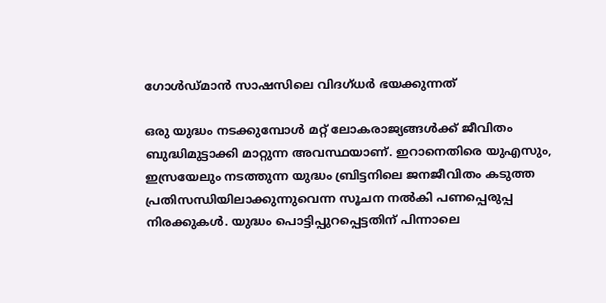ഗോള്‍ഡ്മാന്‍ സാഷസിലെ വിദഗ്ധര്‍ ഭയക്കുന്നത്

ഒരു യുദ്ധം നടക്കുമ്പോള്‍ മറ്റ് ലോകരാജ്യങ്ങള്‍ക്ക് ജീവിതം ബുദ്ധിമുട്ടാക്കി മാറ്റുന്ന അവസ്ഥയാണ്. ഇറാനെതിരെ യുഎസും, ഇസ്രയേലും നടത്തുന്ന യുദ്ധം ബ്രിട്ടനിലെ ജനജീവിതം കടുത്ത പ്രതിസന്ധിയിലാക്കുന്നുവെന്ന സൂചന നല്‍കി പണപ്പെരുപ്പ നിരക്കുകള്‍. യുദ്ധം പൊട്ടിപ്പുറപ്പെട്ടതിന് പിന്നാലെ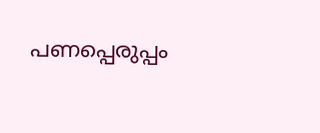പണപ്പെരുപ്പം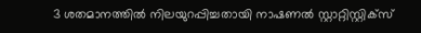3 ശതമാനത്തില്‍ നിലയുറപ്പിച്ചതായി നാഷണല്‍ സ്റ്റാറ്റിസ്റ്റിക്‌സ്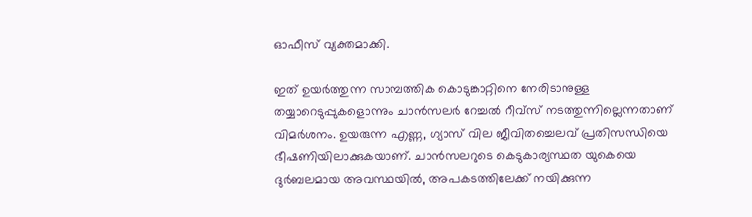ഓഫീസ് വ്യക്തമാക്കി.

ഇത് ഉയര്‍ത്തുന്ന സാമ്പത്തിക കൊടുങ്കാറ്റിനെ നേരിടാനുള്ള തയ്യാറെടുപ്പുകളൊന്നും ചാന്‍സലര്‍ റേച്ചല്‍ റീവ്‌സ് നടത്തുന്നില്ലെന്നതാണ് വിമര്‍ശനം. ഉയരുന്ന എണ്ണ, ഗ്യാസ് വില ജീവിതച്ചെലവ് പ്രതിസന്ധിയെ ഭീഷണിയിലാക്കുകയാണ്. ചാന്‍സലറുടെ കെടുകാര്യസ്ഥത യുകെയെ ദുര്‍ബലമായ അവസ്ഥയില്‍, അപകടത്തിലേക്ക് നയിക്കുന്ന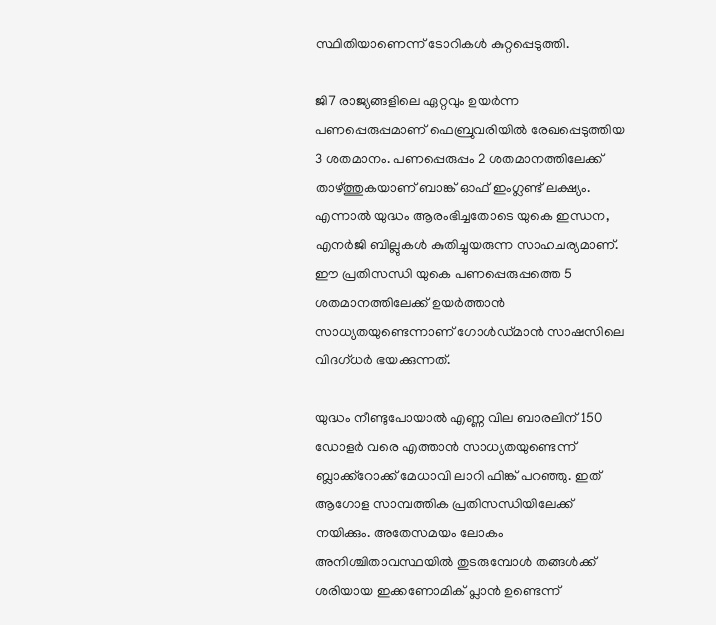സ്ഥിതിയാണെന്ന് ടോറികള്‍ കുറ്റപ്പെടുത്തി.

ജി7 രാജ്യങ്ങളിലെ ഏറ്റവും ഉയര്‍ന്ന പണപ്പെരുപ്പമാണ് ഫെബ്രുവരിയില്‍ രേഖപ്പെടുത്തിയ 3 ശതമാനം. പണപ്പെരുപ്പം 2 ശതമാനത്തിലേക്ക് താഴ്ത്തുകയാണ് ബാങ്ക് ഓഫ് ഇംഗ്ലണ്ട് ലക്ഷ്യം. എന്നാല്‍ യുദ്ധം ആരംഭിച്ചതോടെ യുകെ ഇന്ധന, എനര്‍ജി ബില്ലുകള്‍ കുതിച്ചുയരുന്ന സാഹചര്യമാണ്. ഈ പ്രതിസന്ധി യുകെ പണപ്പെരുപ്പത്തെ 5 ശതമാനത്തിലേക്ക് ഉയര്‍ത്താന്‍ സാധ്യതയുണ്ടെന്നാണ് ഗോള്‍ഡ്മാന്‍ സാഷസിലെ വിദഗ്ധര്‍ ഭയക്കുന്നത്.

യുദ്ധം നീണ്ടുപോയാല്‍ എണ്ണ വില ബാരലിന് 150 ഡോളര്‍ വരെ എത്താന്‍ സാധ്യതയുണ്ടെന്ന് ബ്ലാക്ക്‌റോക്ക് മേധാവി ലാറി ഫിങ്ക് പറഞ്ഞു. ഇത് ആഗോള സാമ്പത്തിക പ്രതിസന്ധിയിലേക്ക് നയിക്കും. അതേസമയം ലോകം അനിശ്ചിതാവസ്ഥയില്‍ തുടരുമ്പോള്‍ തങ്ങള്‍ക്ക് ശരിയായ ഇക്കണോമിക് പ്ലാന്‍ ഉണ്ടെന്ന്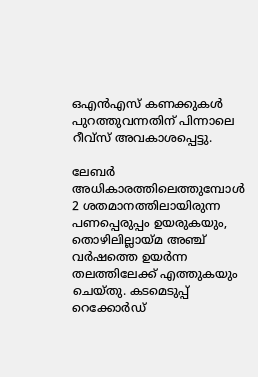ഒഎന്‍എസ് കണക്കുകള്‍ പുറത്തുവന്നതിന് പിന്നാലെ റീവ്‌സ് അവകാശപ്പെട്ടു.

ലേബര്‍ അധികാരത്തിലെത്തുമ്പോള്‍ 2 ശതമാനത്തിലായിരുന്ന പണപ്പെരുപ്പം ഉയരുകയും, തൊഴിലില്ലായ്മ അഞ്ച് വര്‍ഷത്തെ ഉയര്‍ന്ന തലത്തിലേക്ക് എത്തുകയും ചെയ്തു. കടമെടുപ്പ് റെക്കോര്‍ഡ്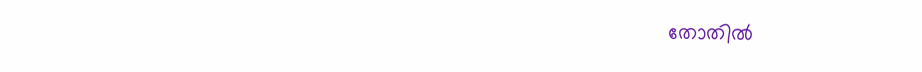തോതില്‍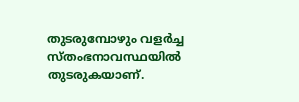തുടരുമ്പോഴും വളര്‍ച്ച സ്തംഭനാവസ്ഥയില്‍ തുടരുകയാണ്.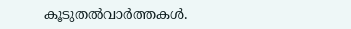കൂടുതല്‍വാര്‍ത്തകള്‍.